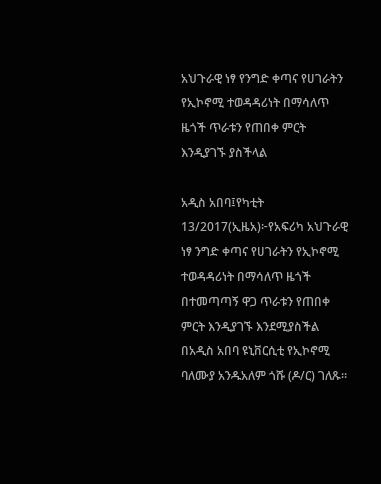አህጉራዊ ነፃ የንግድ ቀጣና የሀገራትን የኢኮኖሚ ተወዳዳሪነት በማሳለጥ ዜጎች ጥራቱን የጠበቀ ምርት እንዲያገኙ ያስችላል

አዲስ አበባ፤የካቲት 13/2017(ኢዜአ)፦የአፍሪካ አህጉራዊ ነፃ ንግድ ቀጣና የሀገራትን የኢኮኖሚ ተወዳዳሪነት በማሳለጥ ዜጎች በተመጣጣኝ ዋጋ ጥራቱን የጠበቀ ምርት እንዲያገኙ እንደሚያስችል በአዲስ አበባ ዩኒቨርሲቲ የኢኮኖሚ ባለሙያ አንዱአለም ጎሹ (ዶ/ር) ገለጹ።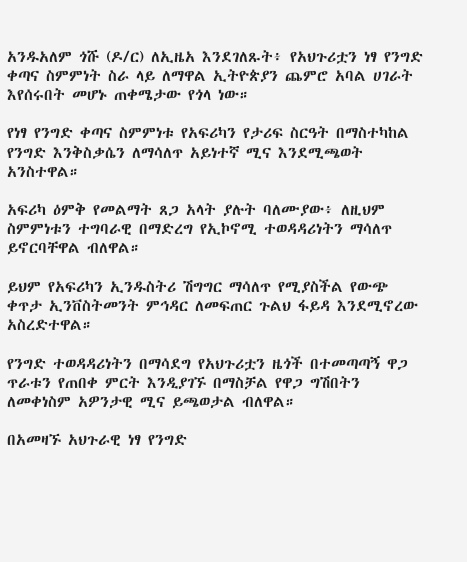አንዱአለም ጎሹ (ዶ/ር) ለኢዜአ እንደገለጹት፥ የአህጉሪቷን ነፃ የንግድ ቀጣና ስምምነት ስራ ላይ ለማዋል ኢትዮጵያን ጨምሮ አባል ሀገራት እየሰሩበት መሆኑ ጠቀሜታው የጎላ ነው።

የነፃ የንግድ ቀጣና ስምምነቱ የአፍሪካን የታሪፍ ስርዓት በማስተካከል የንግድ እንቅስቃሴን ለማሳለጥ አይነተኛ ሚና እንደሚጫወት አንስተዋል።

አፍሪካ ዕምቅ የመልማት ጸጋ አላት ያሉት ባለሙያው፥ ለዚህም ስምምነቱን ተግባራዊ በማድረግ የኢኮኖሚ ተወዳዳሪነትን ማሳለጥ ይኖርባቸዋል ብለዋል።

ይህም የአፍሪካን ኢንዱስትሪ ሽግግር ማሳለጥ የሚያስችል የውጭ ቀጥታ ኢንቨስትመንት ምኅዳር ለመፍጠር ጉልህ ፋይዳ እንደሚኖረው አስረድተዋል።

የንግድ ተወዳዳሪነትን በማሳደግ የአህጉሪቷን ዜጎች በተመጣጣኝ ዋጋ ጥራቱን የጠበቀ ምርት እንዲያገኙ በማስቻል የዋጋ ግሽበትን ለመቀነስም አዎንታዊ ሚና ይጫወታል ብለዋል።

በአመዛኙ አህጉራዊ ነፃ የንግድ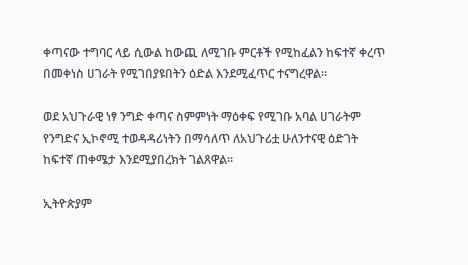ቀጣናው ተግባር ላይ ሲውል ከውጪ ለሚገቡ ምርቶች የሚከፈልን ከፍተኛ ቀረጥ በመቀነስ ሀገራት የሚገበያዩበትን ዕድል እንደሚፈጥር ተናግረዋል።

ወደ አህጉራዊ ነፃ ንግድ ቀጣና ስምምነት ማዕቀፍ የሚገቡ አባል ሀገራትም የንግድና ኢኮኖሚ ተወዳዳሪነትን በማሳለጥ ለአህጉሪቷ ሁለንተናዊ ዕድገት ከፍተኛ ጠቀሜታ እንደሚያበረክት ገልጸዋል።

ኢትዮጵያም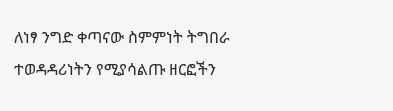ለነፃ ንግድ ቀጣናው ስምምነት ትግበራ ተወዳዳሪነትን የሚያሳልጡ ዘርፎችን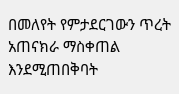በመለየት የምታደርገውን ጥረት አጠናክራ ማስቀጠል እንደሚጠበቅባት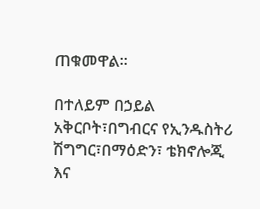ጠቁመዋል።

በተለይም በኃይል አቅርቦት፣በግብርና የኢንዱስትሪ ሽግግር፣በማዕድን፣ ቴክኖሎጂ እና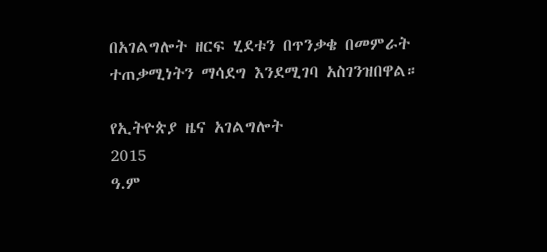በአገልግሎት ዘርፍ ሂደቱን በጥንቃቄ በመምራት ተጠቃሚነትን ማሳደግ እንደሚገባ አስገንዝበዋል።

የኢትዮጵያ ዜና አገልግሎት
2015
ዓ.ም